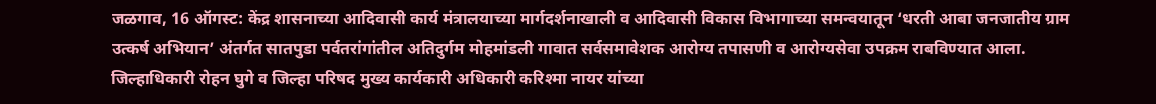जळगाव, 16 ऑगस्ट: केंद्र शासनाच्या आदिवासी कार्य मंत्रालयाच्या मार्गदर्शनाखाली व आदिवासी विकास विभागाच्या समन्वयातून ‘धरती आबा जनजातीय ग्राम उत्कर्ष अभियान’ अंतर्गत सातपुडा पर्वतरांगांतील अतिदुर्गम मोहमांडली गावात सर्वसमावेशक आरोग्य तपासणी व आरोग्यसेवा उपक्रम राबविण्यात आला.
जिल्हाधिकारी रोहन घुगे व जिल्हा परिषद मुख्य कार्यकारी अधिकारी करिश्मा नायर यांच्या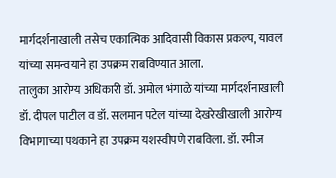मार्गदर्शनाखाली तसेच एकात्मिक आदिवासी विकास प्रकल्प, यावल यांच्या समन्वयाने हा उपक्रम राबविण्यात आला.
तालुका आरोग्य अधिकारी डॉ. अमोल भंगाळे यांच्या मार्गदर्शनाखाली डॉ. दीपल पाटील व डॉ. सलमान पटेल यांच्या देखरेखीखाली आरोग्य विभागाच्या पथकाने हा उपक्रम यशस्वीपणे राबविला. डॉ. रमीज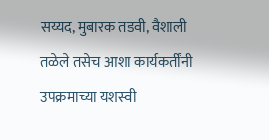सय्यद, मुबारक तडवी, वैशाली तळेले तसेच आशा कार्यकर्तींनी उपक्रमाच्या यशस्वी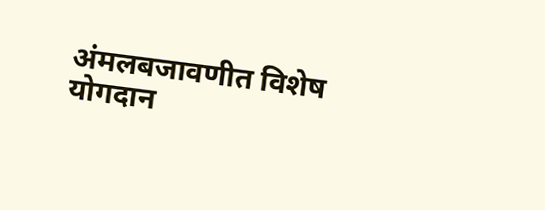अंमलबजावणीत विशेष योगदान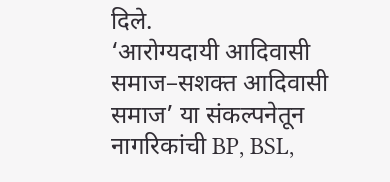दिले.
‘आरोग्यदायी आदिवासी समाज–सशक्त आदिवासी समाज’ या संकल्पनेतून नागरिकांची BP, BSL,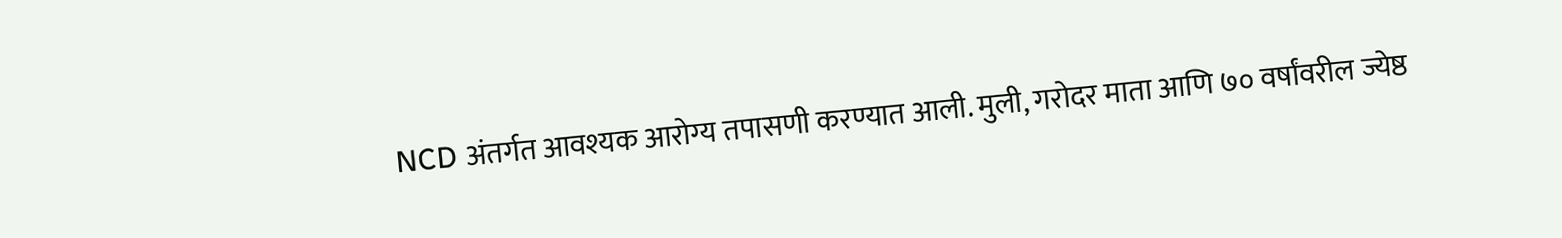NCD अंतर्गत आवश्यक आरोग्य तपासणी करण्यात आली. मुली, गरोदर माता आणि ७० वर्षांवरील ज्येष्ठ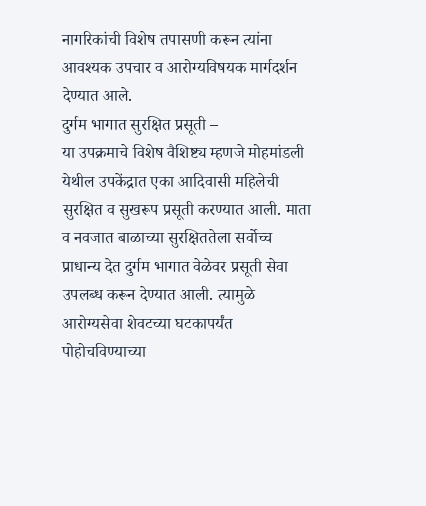नागरिकांची विशेष तपासणी करून त्यांना आवश्यक उपचार व आरोग्यविषयक मार्गदर्शन देण्यात आले.
दुर्गम भागात सुरक्षित प्रसूती –
या उपक्रमाचे विशेष वैशिष्ट्य म्हणजे मोहमांडली येथील उपकेंद्रात एका आदिवासी महिलेची सुरक्षित व सुखरूप प्रसूती करण्यात आली. माता व नवजात बाळाच्या सुरक्षिततेला सर्वोच्च प्राधान्य देत दुर्गम भागात वेळेवर प्रसूती सेवा उपलब्ध करून देण्यात आली. त्यामुळे आरोग्यसेवा शेवटच्या घटकापर्यंत पोहोचविण्याच्या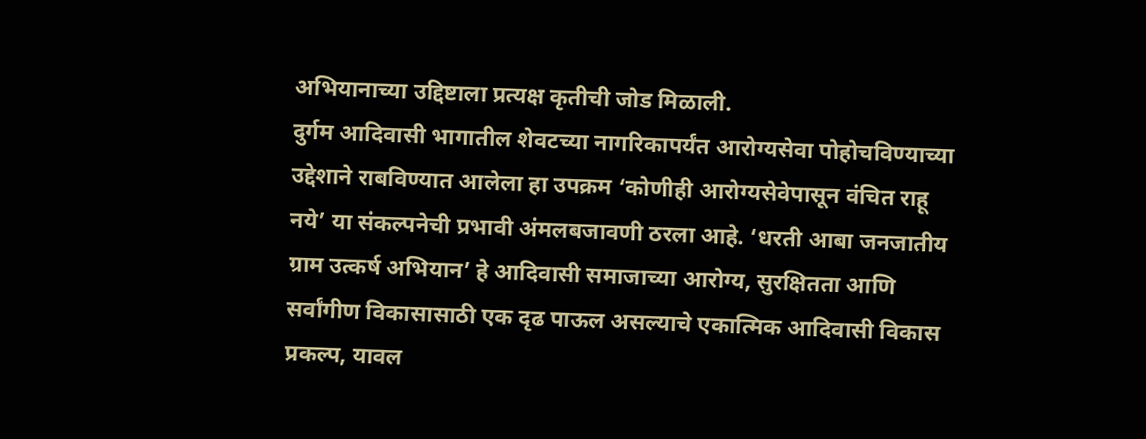अभियानाच्या उद्दिष्टाला प्रत्यक्ष कृतीची जोड मिळाली.
दुर्गम आदिवासी भागातील शेवटच्या नागरिकापर्यंत आरोग्यसेवा पोहोचविण्याच्या उद्देशाने राबविण्यात आलेला हा उपक्रम ‘कोणीही आरोग्यसेवेपासून वंचित राहू नये’ या संकल्पनेची प्रभावी अंमलबजावणी ठरला आहे. ‘धरती आबा जनजातीय ग्राम उत्कर्ष अभियान’ हे आदिवासी समाजाच्या आरोग्य, सुरक्षितता आणि सर्वांगीण विकासासाठी एक दृढ पाऊल असल्याचे एकात्मिक आदिवासी विकास प्रकल्प, यावल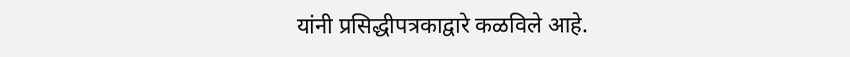यांनी प्रसिद्धीपत्रकाद्वारे कळविले आहे.